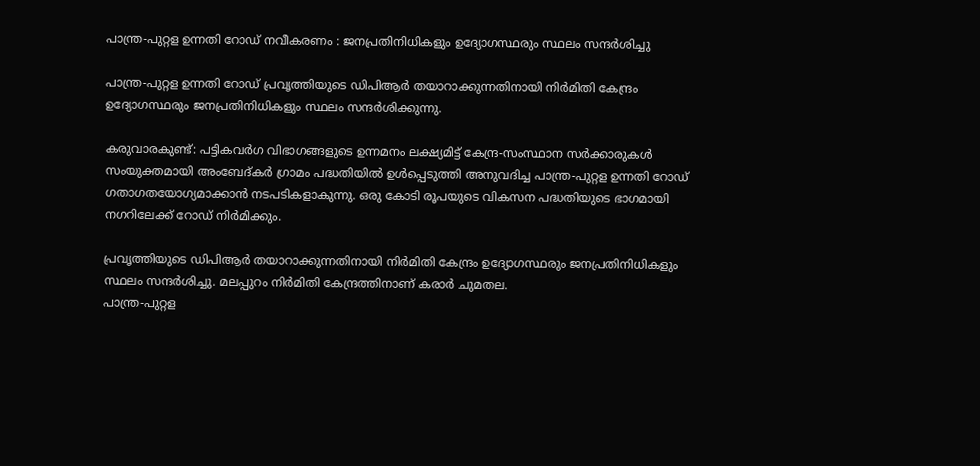പാന്ത്ര-പുറ്റള ഉന്നതി റോഡ് നവീകരണം : ജനപ്രതിനിധികളും ഉദ്യോഗസ്ഥരും സ്ഥലം സന്ദർശിച്ചു

പാന്ത്ര-പുറ്റള ഉന്നതി റോഡ് പ്രവൃത്തിയുടെ ഡിപിആർ തയാറാക്കുന്നതിനായി നിർമിതി കേന്ദ്രം ഉദ്യോഗസ്ഥരും ജനപ്രതിനിധികളും സ്ഥലം സന്ദർശിക്കുന്നു.

കരുവാരകുണ്ട്: പട്ടികവർഗ വിഭാഗങ്ങളുടെ ഉന്നമനം ലക്ഷ്യമിട്ട് കേന്ദ്ര-സംസ്ഥാന സർക്കാരുകൾ സംയുക്തമായി അംബേദ്കർ ഗ്രാമം പദ്ധതിയിൽ ഉൾപ്പെടുത്തി അനുവദിച്ച പാന്ത്ര-പുറ്റള ഉന്നതി റോഡ് ഗതാഗതയോഗ്യമാക്കാൻ നടപടികളാകുന്നു. ഒരു കോടി രൂപയുടെ വികസന പദ്ധതിയുടെ ഭാഗമായി നഗറിലേക്ക് റോഡ് നിർമിക്കും.

പ്രവൃത്തിയുടെ ഡിപിആർ തയാറാക്കുന്നതിനായി നിർമിതി കേന്ദ്രം ഉദ്യോഗസ്ഥരും ജനപ്രതിനിധികളും സ്ഥലം സന്ദർശിച്ചു. മലപ്പുറം നിർമിതി കേന്ദ്രത്തിനാണ് കരാർ ചുമതല.
പാന്ത്ര-പുറ്റള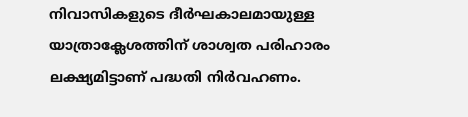നിവാസികളുടെ ദീർഘകാലമായുള്ള യാത്രാക്ലേശത്തിന് ശാശ്വത പരിഹാരം ലക്ഷ്യമിട്ടാണ് പദ്ധതി നിർവഹണം.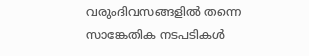വരുംദിവസങ്ങളിൽ തന്നെ സാങ്കേതിക നടപടികൾ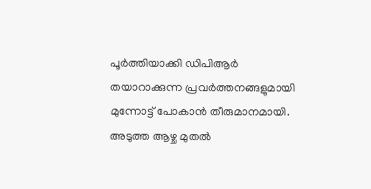പൂർത്തിയാക്കി ഡിപിആർ തയാറാക്കുന്ന പ്രവർത്തനങ്ങളുമായി മുന്നോട്ട് പോകാൻ തീരുമാനമായി. അടുത്ത ആഴ്ച മുതൽ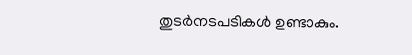തുടർനടപടികൾ ഉണ്ടാകും.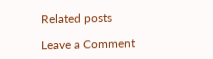Related posts

Leave a Comment